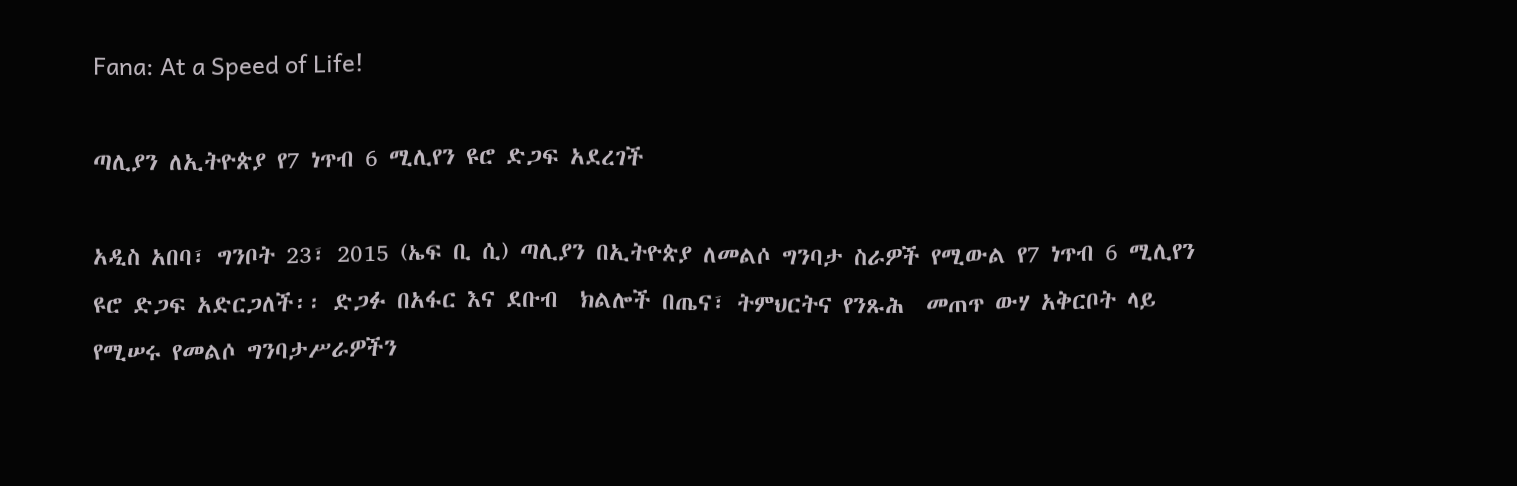Fana: At a Speed of Life!

ጣሊያን ለኢትዮጵያ የ7 ነጥብ 6 ሚሊየን ዩሮ ድጋፍ አደረገች

አዲስ አበባ፣ ግንቦት 23፣ 2015 (ኤፍ ቢ ሲ) ጣሊያን በኢትዮጵያ ለመልሶ ግንባታ ስራዎች የሚውል የ7 ነጥብ 6 ሚሊየን ዩሮ ድጋፍ አድርጋለች፡፡ ድጋፉ በአፋር እና ደቡብ  ክልሎች በጤና፣ ትምህርትና የንጹሕ  መጠጥ ውሃ አቅርቦት ላይ የሚሠሩ የመልሶ ግንባታሥራዎችን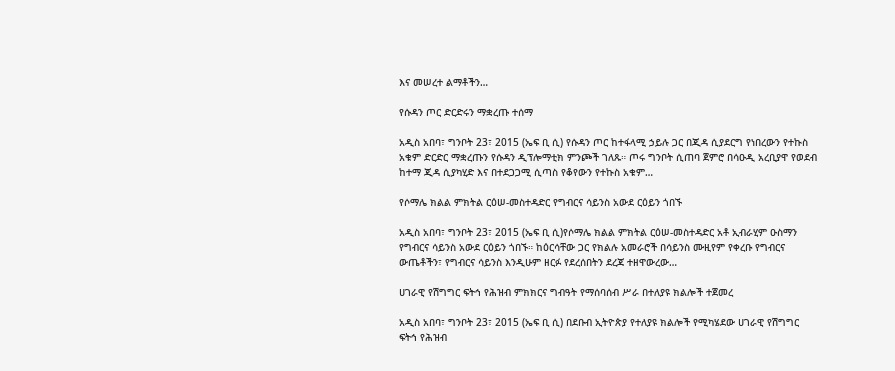እና መሠረተ ልማቶችን…

የሱዳን ጦር ድርድሩን ማቋረጡ ተሰማ

አዲስ አበባ፣ ግንቦት 23፣ 2015 (ኤፍ ቢ ሲ) የሱዳን ጦር ከተፋላሚ ኃይሉ ጋር በጂዳ ሲያደርግ የነበረውን የተኩስ አቁም ድርድር ማቋረጡን የሱዳን ዲፕሎማቲክ ምንጮች ገለጹ። ጦሩ ግንቦት ሲጠባ ጀምሮ በሳዑዲ አረቢያዋ የወደብ ከተማ ጂዳ ሲያካሂድ እና በተደጋጋሚ ሲጣስ የቆየውን የተኩስ አቁም…

የሶማሌ ክልል ምክትል ርዕሠ-መስተዳድር የግብርና ሳይንስ አውደ ርዕይን ጎበኙ

አዲስ አበባ፣ ግንቦት 23፣ 2015 (ኤፍ ቢ ሲ)የሶማሌ ክልል ምክትል ርዕሠ-መስተዳድር አቶ ኢብራሂም ዑስማን የግብርና ሳይንስ አውደ ርዕይን ጎበኙ። ከዕርሳቸው ጋር የክልሉ አመራሮች በሳይንስ ሙዚየም የቀረቡ የግብርና ውጤቶችን፣ የግብርና ሳይንስ እንዲሁም ዘርፉ የደረሰበትን ደረጃ ተዘዋውረው…

ሀገራዊ የሽግግር ፍትኅ የሕዝብ ምክክርና ግብዓት የማሰባሰብ ሥራ በተለያዩ ክልሎች ተጀመረ

አዲስ አበባ፣ ግንቦት 23፣ 2015 (ኤፍ ቢ ሲ) በደቡብ ኢትዮጵያ የተለያዩ ክልሎች የሚካሄደው ሀገራዊ የሽግግር ፍትኅ የሕዝብ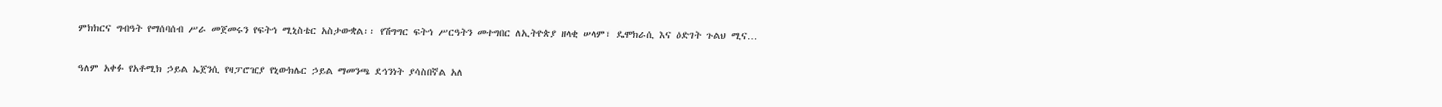ምክክርና ግብዓት የማሰባሰብ ሥራ መጀመሩን የፍትኅ ሚኒስቴር አስታውቋል፡፡ የሽግግር ፍትኅ ሥርዓትን መተግበር ለኢትዮጵያ ዘላቂ ሠላም፣ ዴሞክራሲ እና ዕድገት ጉልህ ሚና…

ዓለም አቀፉ የአቶሚክ ኃይል ኤጀንሲ የዛፓሮዢያ የኒውክሌር ኃይል ማመንጫ ደኅንነት ያሳስበኛል አለ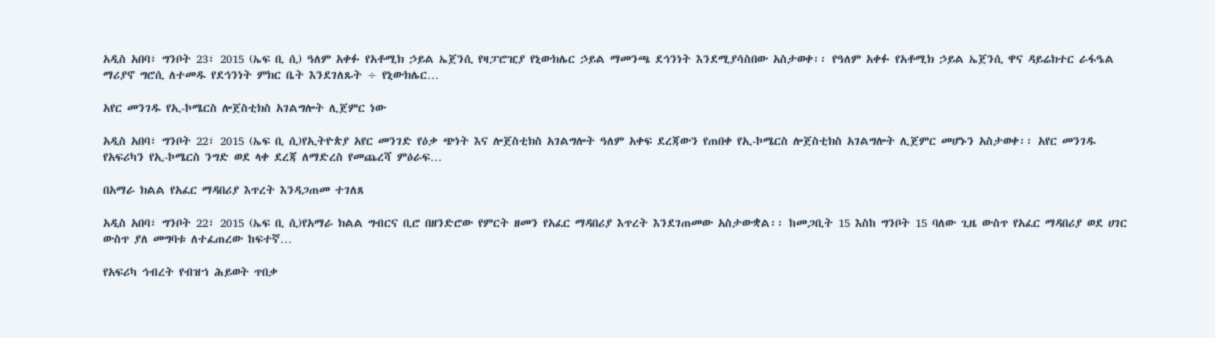አዲስ አበባ፣ ግንቦት 23፣ 2015 (ኤፍ ቢ ሲ) ዓለም አቀፉ የአቶሚክ ኃይል ኤጀንሲ የዛፓሮዢያ የኒውክሌር ኃይል ማመንጫ ደኅንነት እንደሚያሳስበው አስታወቀ፡፡ የዓለም አቀፉ የአቶሚክ ኃይል ኤጀንሲ ዋና ዳይሬክተር ራፋዔል ማሪያኖ ግሮሲ ለተመዱ የደኅንነት ምክር ቤት እንደገለጹት ÷ የኒውክሌር…

አየር መንገዱ የኢ-ኮሜርስ ሎጀስቲክስ አገልግሎት ሊጀምር ነው

አዲስ አበባ፣ ግንቦት 22፣ 2015 (ኤፍ ቢ ሲ)የኢትዮጵያ አየር መንገድ የዕቃ ጭነት እና ሎጀስቲክስ አገልግሎት ዓለም አቀፍ ደረጃውን የጠበቀ የኢ-ኮሜርስ ሎጀስቲክስ አገልግሎት ሊጀምር መሆኑን አስታወቀ፡፡ አየር መንገዱ የአፍሪካን የኢ-ኮሜርስ ንግድ ወደ ላቀ ደረጃ ለማድረስ የመጨረሻ ምዕራፍ…

በአማራ ክልል የአፈር ማዳበሪያ እጥረት እንዳጋጠመ ተገለጸ

አዲስ አበባ፣ ግንቦት 22፣ 2015 (ኤፍ ቢ ሲ)የአማራ ክልል ግብርና ቢሮ በዘንድሮው የምርት ዘመን የአፈር ማዳበሪያ እጥረት እንደገጠመው አስታውቋል፡፡ ከመጋቢት 15 እስከ ግንቦት 15 ባለው ጊዜ ውስጥ የአፈር ማዳበሪያ ወደ ሀገር ውስጥ ያለ መግባቱ ለተፈጠረው ከፍተኛ…

የአፍሪካ ኅብረት የብዝኀ ሕይወት ጥበቃ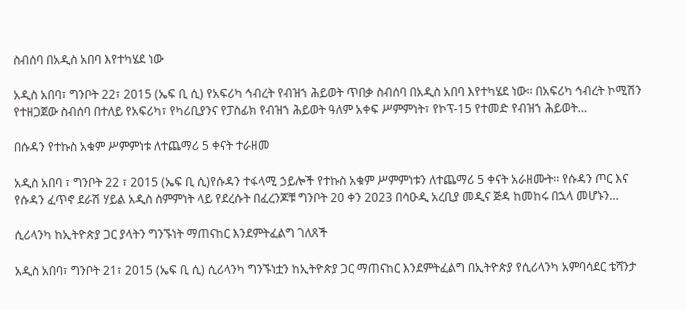ስብሰባ በአዲስ አበባ እየተካሄደ ነው

አዲስ አበባ፣ ግንቦት 22፣ 2015 (ኤፍ ቢ ሲ) የአፍሪካ ኅብረት የብዝኀ ሕይወት ጥበቃ ስብሰባ በአዲስ አበባ እየተካሄደ ነው፡፡ በአፍሪካ ኅብረት ኮሚሽን የተዘጋጀው ስብሰባ በተለይ የአፍሪካ፣ የካሪቢያንና የፓስፊክ የብዝኀ ሕይወት ዓለም አቀፍ ሥምምነት፣ የኮፕ-15 የተመድ የብዝኀ ሕይወት…

በሱዳን የተኩስ አቁም ሥምምነቱ ለተጨማሪ 5 ቀናት ተራዘመ

አዲስ አበባ ፣ ግንቦት 22 ፣ 2015 (ኤፍ ቢ ሲ)የሱዳን ተፋላሚ ኃይሎች የተኩስ አቁም ሥምምነቱን ለተጨማሪ 5 ቀናት አራዘሙት፡፡ የሱዳን ጦር እና የሱዳን ፈጥኖ ደራሽ ሃይል አዲስ ስምምነት ላይ የደረሱት በፈረንጆቹ ግንቦት 20 ቀን 2023 በሳዑዲ አረቢያ መዲና ጅዳ ከመከሩ በኋላ መሆኑን…

ሲሪላንካ ከኢትዮጵያ ጋር ያላትን ግንኙነት ማጠናከር እንደምትፈልግ ገለጸች

አዲስ አበባ፣ ግንቦት 21፣ 2015 (ኤፍ ቢ ሲ) ሲሪላንካ ግንኙነቷን ከኢትዮጵያ ጋር ማጠናከር እንደምትፈልግ በኢትዮጵያ የሲሪላንካ አምባሳደር ቴሻንታ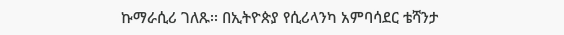ኩማራሲሪ ገለጹ፡፡ በኢትዮጵያ የሲሪላንካ አምባሳደር ቴሻንታ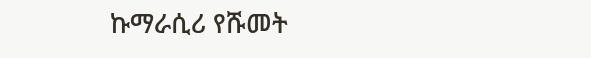ኩማራሲሪ የሹመት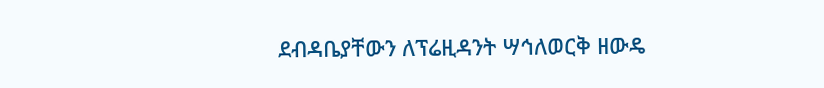ደብዳቤያቸውን ለፕሬዚዳንት ሣኅለወርቅ ዘውዴ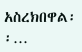አስረክበዋል፡፡…